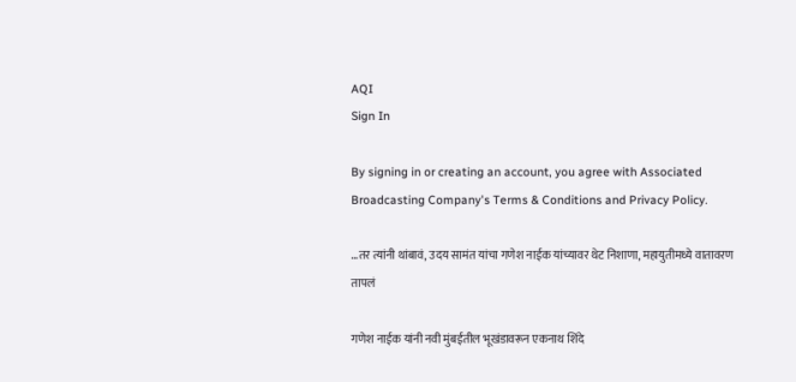AQI
Sign In

By signing in or creating an account, you agree with Associated Broadcasting Company's Terms & Conditions and Privacy Policy.

…तर त्यांनी थांबावं, उदय सामंत यांचा गणेश नाईक यांच्यावर थेट निशाणा, महायुतीमध्ये वातावरण तापलं

गणेश नाईक यांनी नवी मुंबईतील भूखंडावरून एकनाथ शिंदे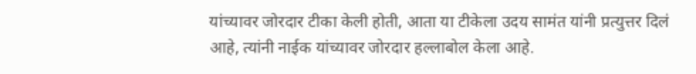यांच्यावर जोरदार टीका केली होती, आता या टीकेला उदय सामंत यांनी प्रत्युत्तर दिलं आहे, त्यांनी नाईक यांच्यावर जोरदार हल्लाबोल केला आहे.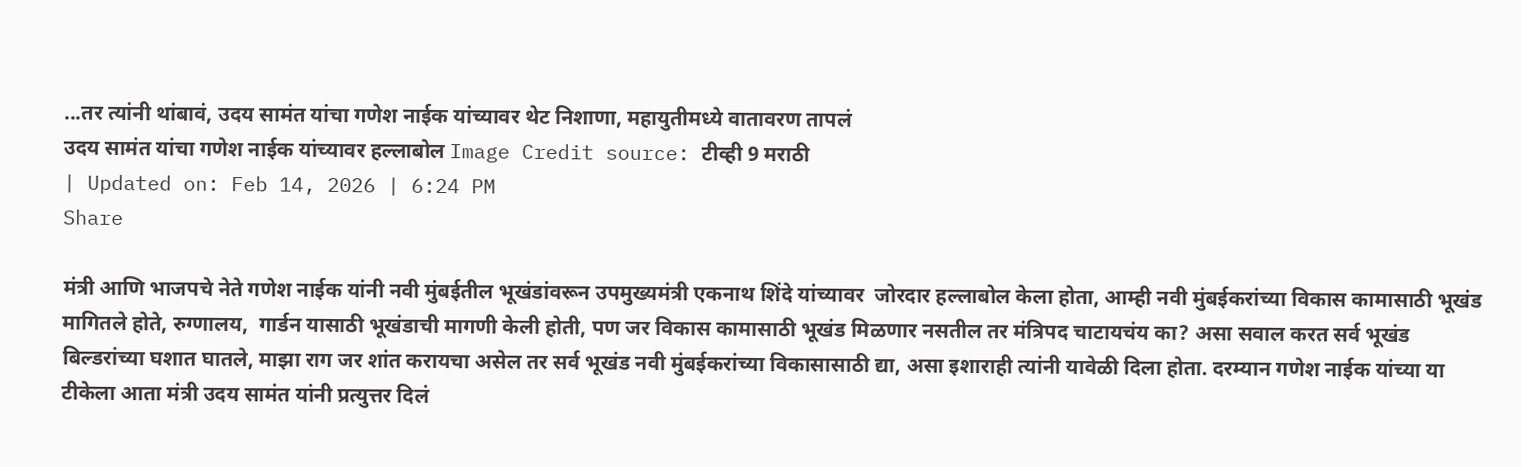...तर त्यांनी थांबावं, उदय सामंत यांचा गणेश नाईक यांच्यावर थेट निशाणा, महायुतीमध्ये वातावरण तापलं
उदय सामंत यांचा गणेश नाईक यांच्यावर हल्लाबोल Image Credit source: टीव्ही 9 मराठी
| Updated on: Feb 14, 2026 | 6:24 PM
Share

मंत्री आणि भाजपचे नेते गणेश नाईक यांनी नवी मुंबईतील भूखंडांवरून उपमुख्यमंत्री एकनाथ शिंदे यांच्यावर  जोरदार हल्लाबोल केला होता, आम्ही नवी मुंबईकरांच्या विकास कामासाठी भूखंड मागितले होते, रुग्णालय,  गार्डन यासाठी भूखंडाची मागणी केली होती, पण जर विकास कामासाठी भूखंड मिळणार नसतील तर मंत्रिपद चाटायचंय का? असा सवाल करत सर्व भूखंड बिल्डरांच्या घशात घातले, माझा राग जर शांत करायचा असेल तर सर्व भूखंड नवी मुंबईकरांच्या विकासासाठी द्या, असा इशाराही त्यांनी यावेळी दिला होता. दरम्यान गणेश नाईक यांच्या या टीकेला आता मंत्री उदय सामंत यांनी प्रत्युत्तर दिलं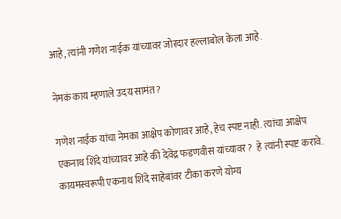आहे, त्यांनी गणेश नाईक यांच्यावर जोरदार हल्लाबोल केला आहे.

नेमकं काय म्हणाले उदय सामंत?

गणेश नाईक यांचा नेमका आक्षेप कोणावर आहे, हेच स्पष्ट नाही. त्यांचा आक्षेप एकनाथ शिंदे यांच्यावर आहे की देवेंद्र फडणवीस यांच्यावर?  हे त्यांनी स्पष्ट करावे. कायमस्वरूपी एकनाथ शिंदे साहेबांवर टीका करणे योग्य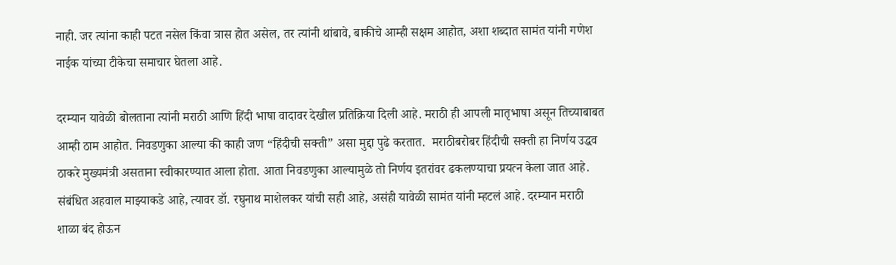नाही. जर त्यांना काही पटत नसेल किंवा त्रास होत असेल, तर त्यांनी थांबावे, बाकीचे आम्ही सक्षम आहोत, अशा शब्दात सामंत यांनी गणेश नाईक यांच्या टीकेचा समाचार घेतला आहे.

दरम्यान यावेळी बोलताना त्यांनी मराठी आणि हिंदी भाषा वादावर देखील प्रतिक्रिया दिली आहे. मराठी ही आपली मातृभाषा असून तिच्याबाबत आम्ही ठाम आहोत. निवडणुका आल्या की काही जण “हिंदीची सक्ती” असा मुद्दा पुढे करतात.  मराठीबरोबर हिंदीची सक्ती हा निर्णय उद्धव ठाकरे मुख्यमंत्री असताना स्वीकारण्यात आला होता. आता निवडणुका आल्यामुळे तो निर्णय इतरांवर ढकलण्याचा प्रयत्न केला जात आहे. संबंधित अहवाल माझ्याकडे आहे, त्यावर डॉ. रघुनाथ माशेलकर यांची सही आहे, असंही यावेळी सामंत यांनी म्हटलं आहे. दरम्यान मराठी शाळा बंद होऊन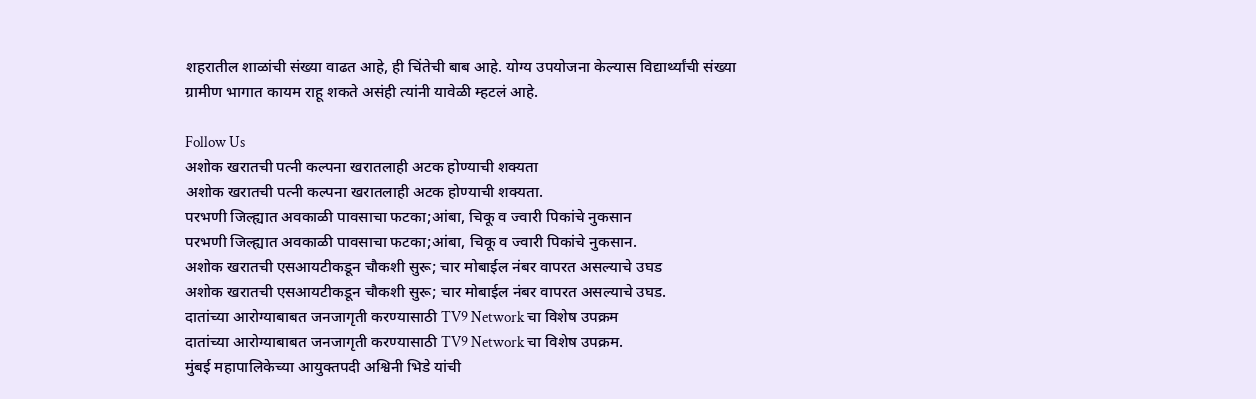शहरातील शाळांची संख्या वाढत आहे, ही चिंतेची बाब आहे. योग्य उपयोजना केल्यास विद्यार्थ्यांची संख्या ग्रामीण भागात कायम राहू शकते असंही त्यांनी यावेळी म्हटलं आहे.

Follow Us
अशोक खरातची पत्नी कल्पना खरातलाही अटक होण्याची शक्यता
अशोक खरातची पत्नी कल्पना खरातलाही अटक होण्याची शक्यता.
परभणी जिल्ह्यात अवकाळी पावसाचा फटका;आंबा, चिकू व ज्वारी पिकांचे नुकसान
परभणी जिल्ह्यात अवकाळी पावसाचा फटका;आंबा, चिकू व ज्वारी पिकांचे नुकसान.
अशोक खरातची एसआयटीकडून चौकशी सुरू; चार मोबाईल नंबर वापरत असल्याचे उघड
अशोक खरातची एसआयटीकडून चौकशी सुरू; चार मोबाईल नंबर वापरत असल्याचे उघड.
दातांच्या आरोग्याबाबत जनजागृती करण्यासाठी TV9 Network चा विशेष उपक्रम
दातांच्या आरोग्याबाबत जनजागृती करण्यासाठी TV9 Network चा विशेष उपक्रम.
मुंबई महापालिकेच्या आयुक्तपदी अश्विनी भिडे यांची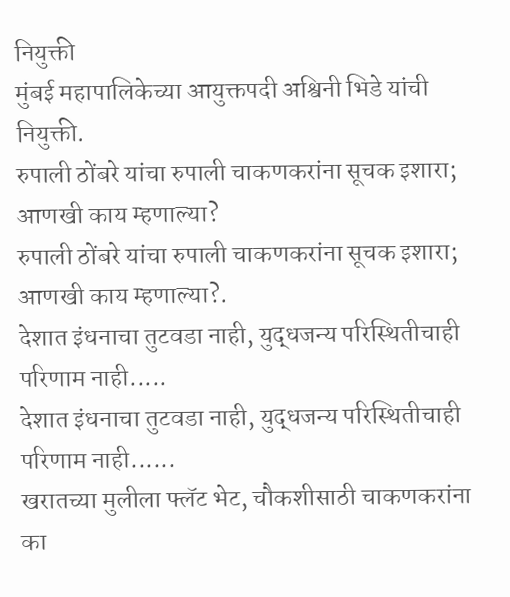नियुक्ती
मुंबई महापालिकेच्या आयुक्तपदी अश्विनी भिडे यांची नियुक्ती.
रुपाली ठोंबरे यांचा रुपाली चाकणकरांना सूचक इशारा; आणखी काय म्हणाल्या?
रुपाली ठोंबरे यांचा रुपाली चाकणकरांना सूचक इशारा; आणखी काय म्हणाल्या?.
देशात इंधनाचा तुटवडा नाही, युद्धजन्य परिस्थितीचाही परिणाम नाही.....
देशात इंधनाचा तुटवडा नाही, युद्धजन्य परिस्थितीचाही परिणाम नाही......
खरातच्या मुलीला फ्लॅट भेट, चौकशीसाठी चाकणकरांना का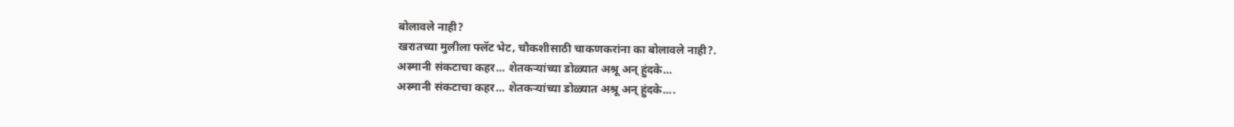बोलावले नाही?
खरातच्या मुलीला फ्लॅट भेट, चौकशीसाठी चाकणकरांना का बोलावले नाही?.
अस्मानी संकटाचा कहर... शेतकऱ्यांच्या डोळ्यात अश्रू अन् हुंदके...
अस्मानी संकटाचा कहर... शेतकऱ्यांच्या डोळ्यात अश्रू अन् हुंदके....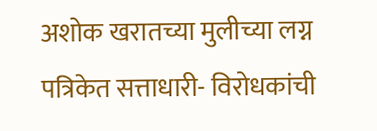अशोक खरातच्या मुलीच्या लग्न पत्रिकेत सत्ताधारी- विरोधकांची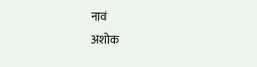नावं
अशोक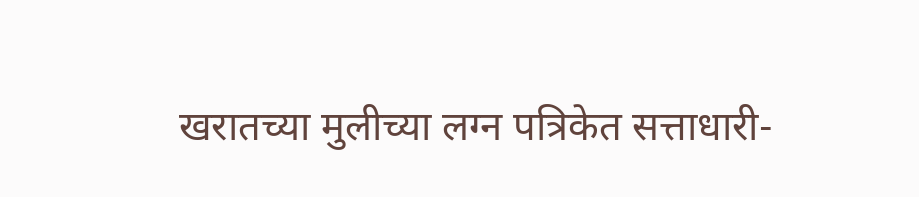खरातच्या मुलीच्या लग्न पत्रिकेत सत्ताधारी-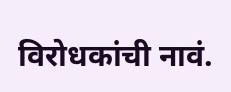विरोधकांची नावं.